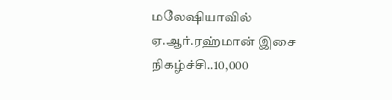மலேஷியாவில் ஏ.ஆர்.ரஹ்மான் இசை நிகழ்ச்சி..10,000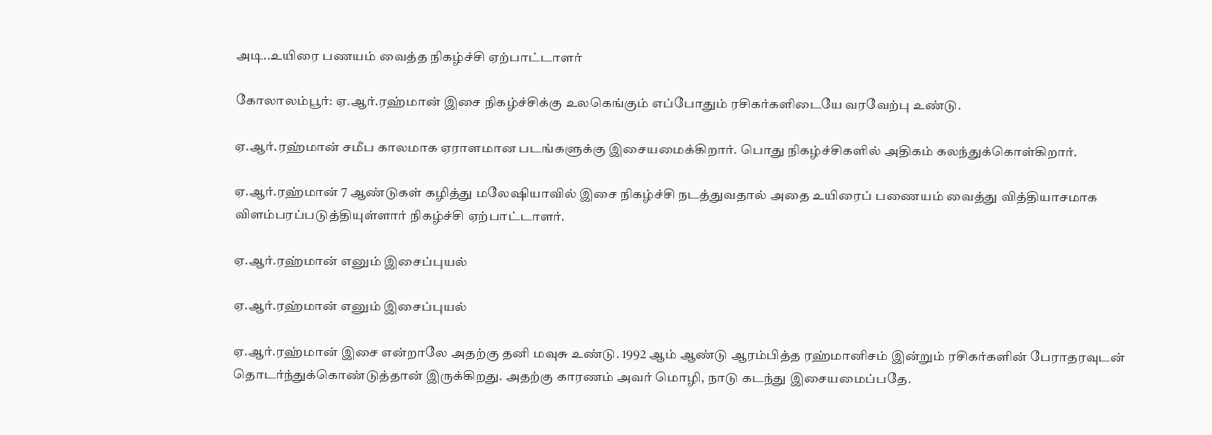அடி..உயிரை பணயம் வைத்த நிகழ்ச்சி ஏற்பாட்டாளர்

கோலாலம்பூர்: ஏ.ஆர்.ரஹ்மான் இசை நிகழ்ச்சிக்கு உலகெங்கும் எப்போதும் ரசிகர்களிடையே வரவேற்பு உண்டு.

ஏ.ஆர்.ரஹ்மான் சமீப காலமாக ஏராளமான படங்களுக்கு இசையமைக்கிறார். பொது நிகழ்ச்சிகளில் அதிகம் கலந்துக்கொள்கிறார்.

ஏ.ஆர்.ரஹ்மான் 7 ஆண்டுகள் கழித்து மலேஷியாவில் இசை நிகழ்ச்சி நடத்துவதால் அதை உயிரைப் பணையம் வைத்து வித்தியாசமாக விளம்பரப்படுத்தியுள்ளார் நிகழ்ச்சி ஏற்பாட்டாளர்.

ஏ.ஆர்.ரஹ்மான் எனும் இசைப்புயல்

ஏ.ஆர்.ரஹ்மான் எனும் இசைப்புயல்

ஏ.ஆர்.ரஹ்மான் இசை என்றாலே அதற்கு தனி மவுசு உண்டு. 1992 ஆம் ஆண்டு ஆரம்பித்த ரஹ்மானிசம் இன்றும் ரசிகர்களின் பேராதரவுடன் தொடர்ந்துக்கொண்டுத்தான் இருக்கிறது. அதற்கு காரணம் அவர் மொழி, நாடு கடந்து இசையமைப்பதே.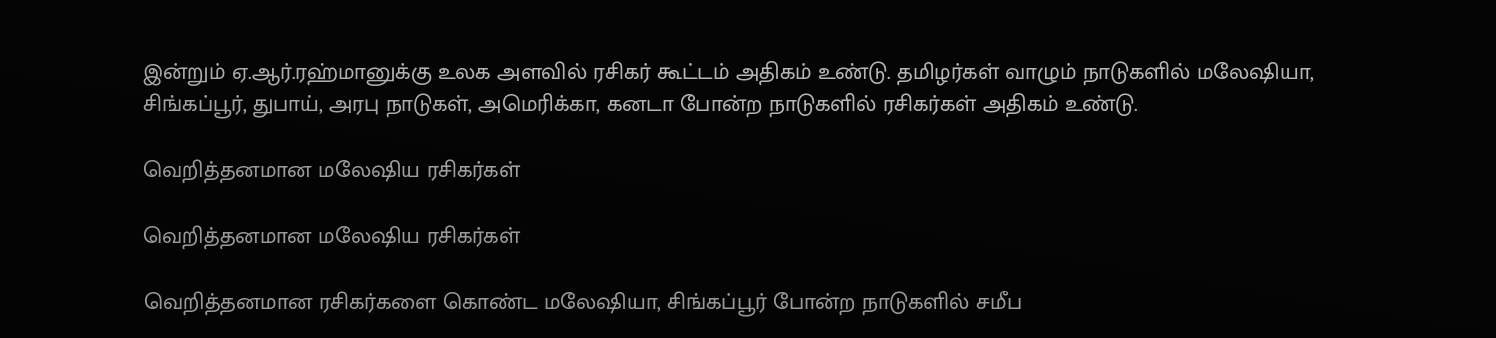இன்றும் ஏ.ஆர்.ரஹ்மானுக்கு உலக அளவில் ரசிகர் கூட்டம் அதிகம் உண்டு. தமிழர்கள் வாழும் நாடுகளில் மலேஷியா, சிங்கப்பூர், துபாய், அரபு நாடுகள், அமெரிக்கா, கனடா போன்ற நாடுகளில் ரசிகர்கள் அதிகம் உண்டு.

வெறித்தனமான மலேஷிய ரசிகர்கள்

வெறித்தனமான மலேஷிய ரசிகர்கள்

வெறித்தனமான ரசிகர்களை கொண்ட மலேஷியா, சிங்கப்பூர் போன்ற நாடுகளில் சமீப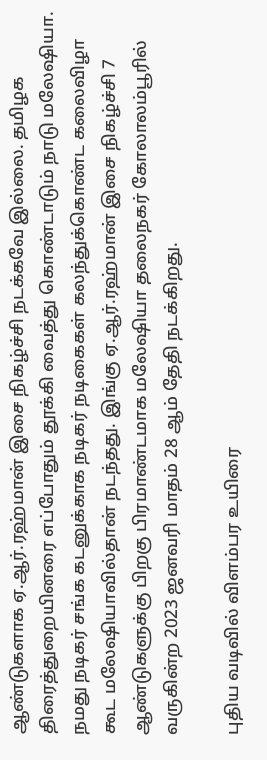ஆண்டுகளாக ஏ.ஆர்.ரஹ்மான் இசை நிகழ்ச்சி நடக்கவே இல்லை. தமிழக திரைத்துறையினரை எப்போதும் தூக்கி வைத்து கொண்டாடும் நாடு மலேஷியா. நமது நடிகர் சங்க கடனுக்காக நடிகர் நடிகைகள் கலந்துக்கொண்ட கலைவிழா கூட மலேஷியாவில்தான் நடந்தது. இங்கு ஏ.ஆர்.ரஹ்மான் இசை நிகழ்ச்சி 7 ஆண்டுகளுக்கு பிறகு பிரமாண்டமாக மலேஷியா தலைநகர் கோலாலம்பூரில் வருகின்ற 2023 ஜனவரி மாதம் 28 ஆம் தேதி நடக்கிறது.

புதிய வடிவில் விளம்பர உயிரை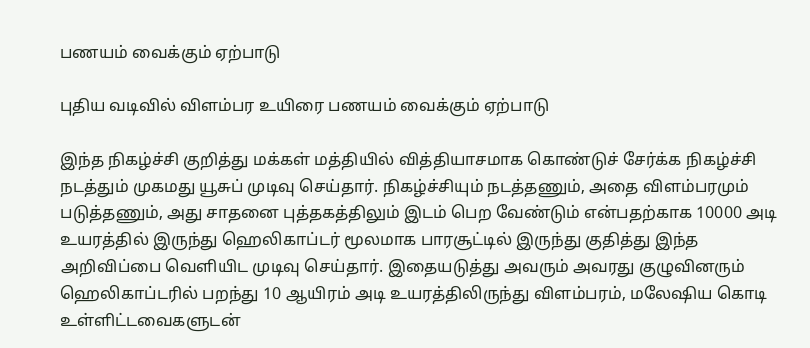பணயம் வைக்கும் ஏற்பாடு

புதிய வடிவில் விளம்பர உயிரை பணயம் வைக்கும் ஏற்பாடு

இந்த நிகழ்ச்சி குறித்து மக்கள் மத்தியில் வித்தியாசமாக கொண்டுச் சேர்க்க நிகழ்ச்சி நடத்தும் முகமது யூசுப் முடிவு செய்தார். நிகழ்ச்சியும் நடத்தணும், அதை விளம்பரமும் படுத்தணும், அது சாதனை புத்தகத்திலும் இடம் பெற வேண்டும் என்பதற்காக 10000 அடி உயரத்தில் இருந்து ஹெலிகாப்டர் மூலமாக பாரசூட்டில் இருந்து குதித்து இந்த அறிவிப்பை வெளியிட முடிவு செய்தார். இதையடுத்து அவரும் அவரது குழுவினரும் ஹெலிகாப்டரில் பறந்து 10 ஆயிரம் அடி உயரத்திலிருந்து விளம்பரம், மலேஷிய கொடி உள்ளிட்டவைகளுடன்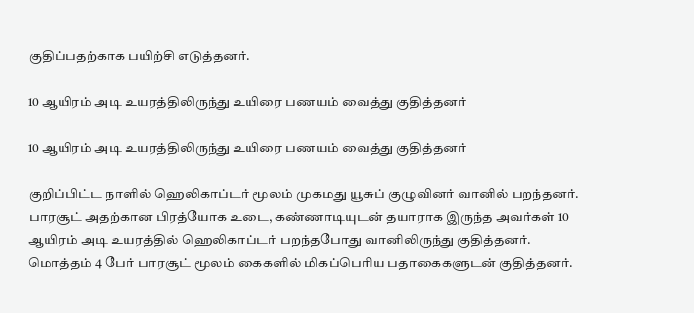குதிப்பதற்காக பயிற்சி எடுத்தனர்.

10 ஆயிரம் அடி உயரத்திலிருந்து உயிரை பணயம் வைத்து குதித்தனர்

10 ஆயிரம் அடி உயரத்திலிருந்து உயிரை பணயம் வைத்து குதித்தனர்

குறிப்பிட்ட நாளில் ஹெலிகாப்டர் மூலம் முகமது யூசுப் குழுவினர் வானில் பறந்தனர். பாரசூட் அதற்கான பிரத்யோக உடை, கண்ணாடியுடன் தயாராக இருந்த அவர்கள் 10 ஆயிரம் அடி உயரத்தில் ஹெலிகாப்டர் பறந்தபோது வானிலிருந்து குதித்தனர். மொத்தம் 4 பேர் பாரசூட் மூலம் கைகளில் மிகப்பெரிய பதாகைகளுடன் குதித்தனர்.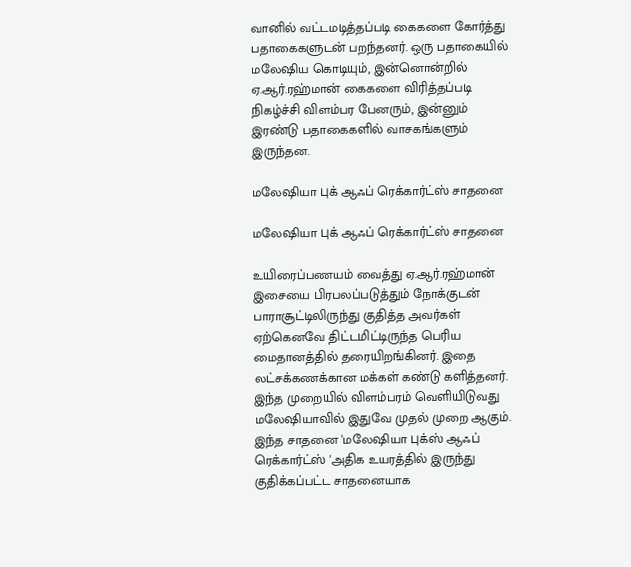வானில் வட்டமடித்தப்படி கைகளை கோர்த்து பதாகைகளுடன் பறந்தனர். ஒரு பதாகையில் மலேஷிய கொடியும், இன்னொன்றில் ஏ.ஆர்.ரஹ்மான் கைகளை விரித்தப்படி நிகழ்ச்சி விளம்பர பேனரும், இன்னும் இரண்டு பதாகைகளில் வாசகங்களும் இருந்தன.

மலேஷியா புக் ஆஃப் ரெக்கார்ட்ஸ் சாதனை

மலேஷியா புக் ஆஃப் ரெக்கார்ட்ஸ் சாதனை

உயிரைப்பணயம் வைத்து ஏ.ஆர்.ரஹ்மான் இசையை பிரபலப்படுத்தும் நோக்குடன் பாராசூட்டிலிருந்து குதித்த அவர்கள் ஏற்கெனவே திட்டமிட்டிருந்த பெரிய மைதானத்தில் தரையிறங்கினர். இதை லட்சக்கணக்கான மக்கள் கண்டு களித்தனர். இந்த முறையில் விளம்பரம் வெளியிடுவது மலேஷியாவில் இதுவே முதல் முறை ஆகும். இந்த சாதனை 'மலேஷியா புக்ஸ் ஆஃப் ரெக்கார்ட்ஸ் 'அதிக உயரத்தில் இருந்து குதிக்கப்பட்ட சாதனையாக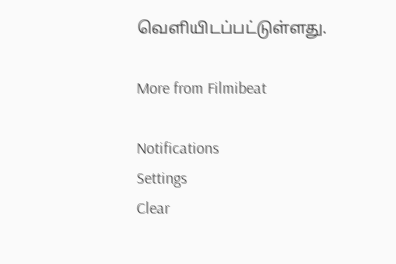வெளியிடப்பட்டுள்ளது.

More from Filmibeat

Notifications
Settings
Clear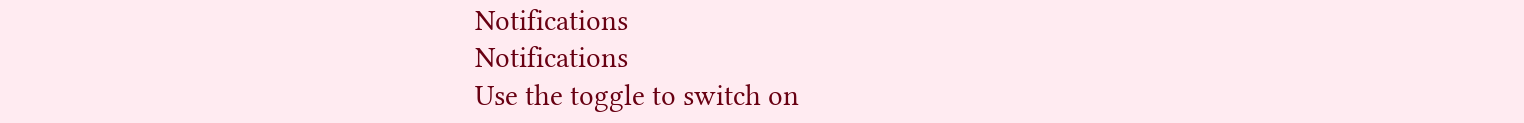Notifications
Notifications
Use the toggle to switch on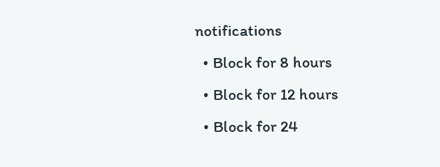notifications
  • Block for 8 hours
  • Block for 12 hours
  • Block for 24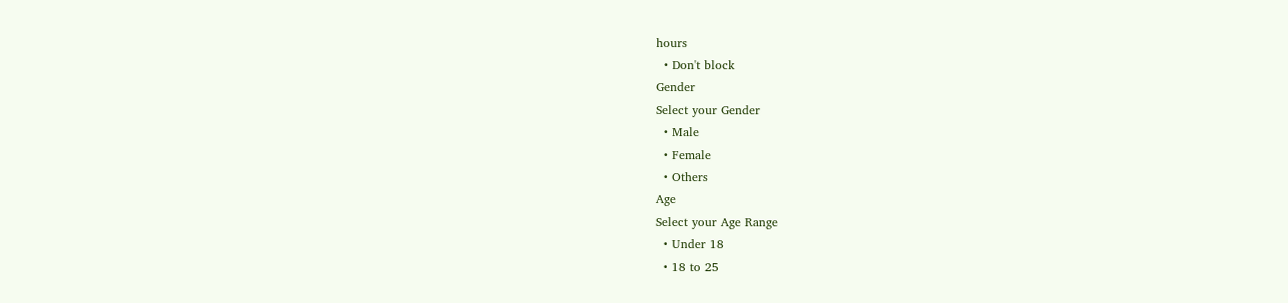hours
  • Don't block
Gender
Select your Gender
  • Male
  • Female
  • Others
Age
Select your Age Range
  • Under 18
  • 18 to 25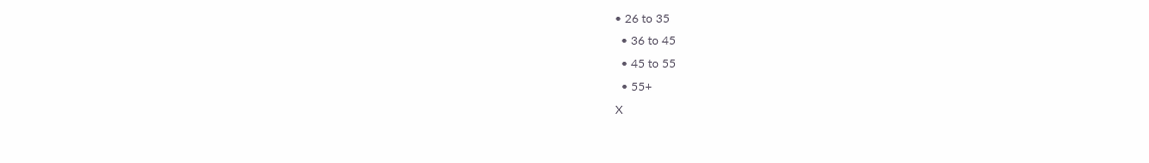• 26 to 35
  • 36 to 45
  • 45 to 55
  • 55+
X